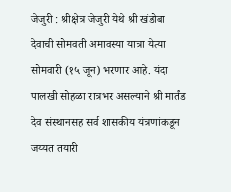जेजुरी : श्रीक्षेत्र जेजुरी येथे श्री खंडोबा देवाची सोमवती अमावस्या यात्रा येत्या सोमवारी (१५ जून) भरणार आहे. यंदा पालखी सोहळा रात्रभर असल्याने श्री मार्तंड देव संस्थानसह सर्व शासकीय यंत्रणांकडून जय्यत तयारी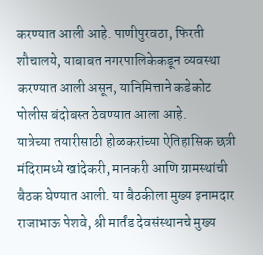करण्यात आली आहे. पाणीपुरवठा, फिरती शौचालये, याबाबत नगरपालिकेकडून व्यवस्था करण्यात आली असून, यानिमित्ताने कडेकोट पोलीस बंदोबस्त ठेवण्यात आला आहे.
यात्रेच्या तयारीसाठी होळकरांच्या ऐतिहासिक छत्री मंदिरामध्ये खांदेकरी, मानकरी आणि ग्रामस्थांची बैठक घेण्यात आली. या बैठकीला मुख्य इनामदार राजाभाऊ पेशवे, श्री मार्तंड देवसंस्थानचे मुख्य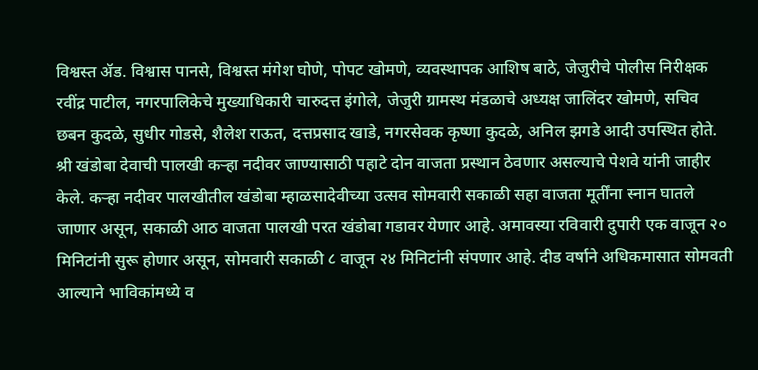विश्वस्त ॲड. विश्वास पानसे, विश्वस्त मंगेश घोणे, पोपट खोमणे, व्यवस्थापक आशिष बाठे, जेजुरीचे पोलीस निरीक्षक रवींद्र पाटील, नगरपालिकेचे मुख्याधिकारी चारुदत्त इंगोले, जेजुरी ग्रामस्थ मंडळाचे अध्यक्ष जालिंदर खोमणे, सचिव छबन कुदळे, सुधीर गोडसे, शैलेश राऊत, दत्तप्रसाद खाडे, नगरसेवक कृष्णा कुदळे, अनिल झगडे आदी उपस्थित होते.
श्री खंडोबा देवाची पालखी कऱ्हा नदीवर जाण्यासाठी पहाटे दोन वाजता प्रस्थान ठेवणार असल्याचे पेशवे यांनी जाहीर केले. कऱ्हा नदीवर पालखीतील खंडोबा म्हाळसादेवीच्या उत्सव सोमवारी सकाळी सहा वाजता मूर्तींना स्नान घातले जाणार असून, सकाळी आठ वाजता पालखी परत खंडोबा गडावर येणार आहे. अमावस्या रविवारी दुपारी एक वाजून २० मिनिटांनी सुरू होणार असून, सोमवारी सकाळी ८ वाजून २४ मिनिटांनी संपणार आहे. दीड वर्षाने अधिकमासात सोमवती आल्याने भाविकांमध्ये व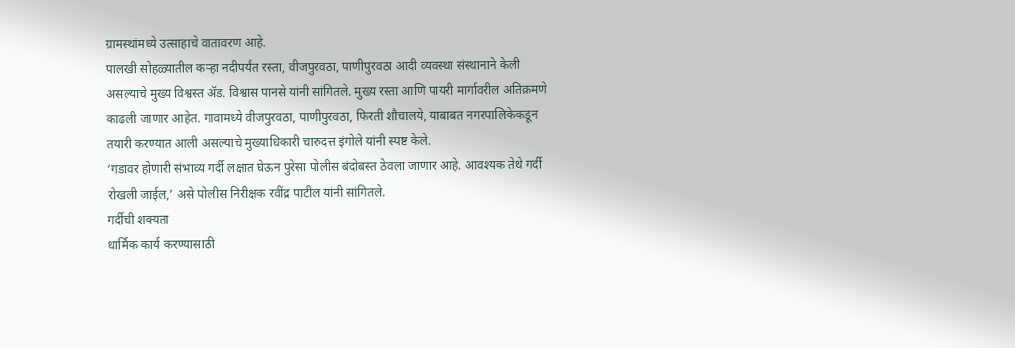ग्रामस्थांमध्ये उत्साहाचे वातावरण आहे.
पालखी सोहळ्यातील कऱ्हा नदीपर्यंत रस्ता, वीजपुरवठा, पाणीपुरवठा आदी व्यवस्था संस्थानाने केली असल्याचे मुख्य विश्वस्त ॲड. विश्वास पानसे यांनी सांगितले. मुख्य रस्ता आणि पायरी मार्गावरील अतिक्रमणे काढली जाणार आहेत. गावामध्ये वीजपुरवठा, पाणीपुरवठा, फिरती शौचालये, याबाबत नगरपालिकेकडून तयारी करण्यात आली असल्याचे मुख्याधिकारी चारुदत्त इंगोले यांनी स्पष्ट केले.
‘गडावर होणारी संभाव्य गर्दी लक्षात घेऊन पुरेसा पोलीस बंदोबस्त ठेवला जाणार आहे. आवश्यक तेथे गर्दी रोखली जाईल,’ असे पोलीस निरीक्षक रवींद्र पाटील यांनी सांगितले.
गर्दीची शक्यता
धार्मिक कार्य करण्यासाठी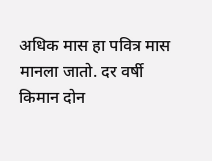अधिक मास हा पवित्र मास मानला जातो. दर वर्षी किमान दोन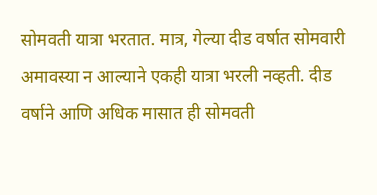सोमवती यात्रा भरतात. मात्र, गेल्या दीड वर्षात सोमवारी अमावस्या न आल्याने एकही यात्रा भरली नव्हती. दीड वर्षाने आणि अधिक मासात ही सोमवती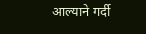आल्याने गर्दी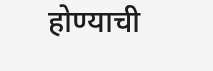होण्याची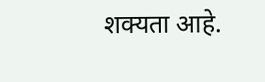शक्यता आहे.